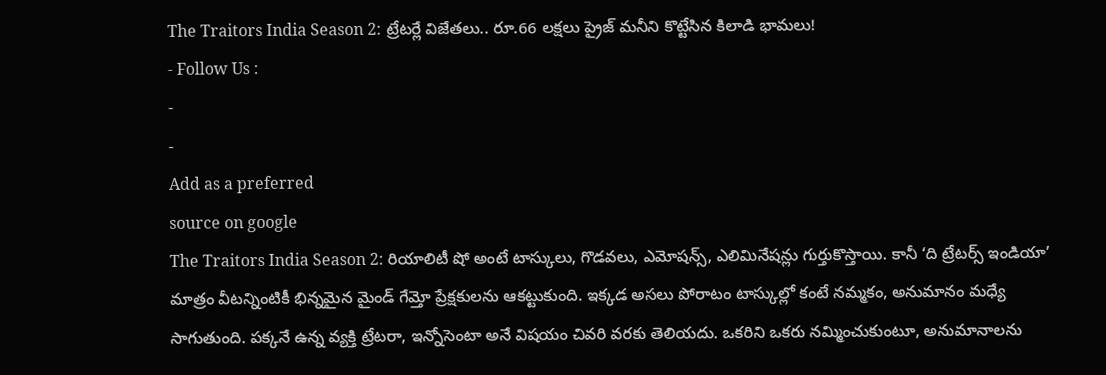The Traitors India Season 2: ట్రేటర్లే విజేతలు.. రూ.66 లక్షలు ప్రైజ్ మనీని కొట్టేసిన కిలాడి భామలు!
- Follow Us :
-
-
Add as a preferred
source on google
The Traitors India Season 2: రియాలిటీ షో అంటే టాస్కులు, గొడవలు, ఎమోషన్స్, ఎలిమినేషన్లు గుర్తుకొస్తాయి. కానీ ‘ది ట్రేటర్స్ ఇండియా’ మాత్రం వీటన్నింటికీ భిన్నమైన మైండ్ గేమ్తో ప్రేక్షకులను ఆకట్టుకుంది. ఇక్కడ అసలు పోరాటం టాస్కుల్లో కంటే నమ్మకం, అనుమానం మధ్యే సాగుతుంది. పక్కనే ఉన్న వ్యక్తి ట్రేటరా, ఇన్నోసెంటా అనే విషయం చివరి వరకు తెలియదు. ఒకరిని ఒకరు నమ్మించుకుంటూ, అనుమానాలను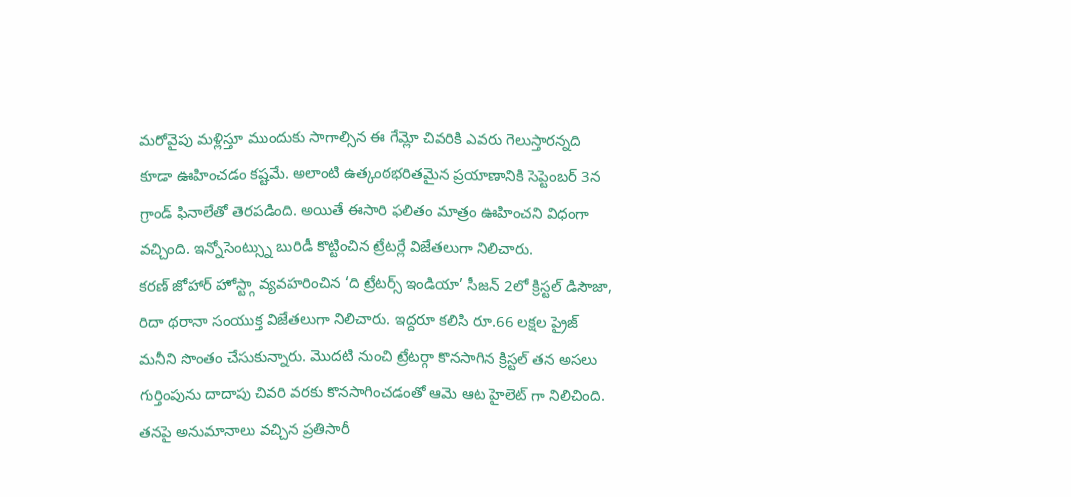మరోవైపు మళ్లిస్తూ ముందుకు సాగాల్సిన ఈ గేమ్లో చివరికి ఎవరు గెలుస్తారన్నది కూడా ఊహించడం కష్టమే. అలాంటి ఉత్కంఠభరితమైన ప్రయాణానికి సెప్టెంబర్ 3న గ్రాండ్ ఫినాలేతో తెరపడింది. అయితే ఈసారి ఫలితం మాత్రం ఊహించని విధంగా వచ్చింది. ఇన్నోసెంట్స్ను బురిడీ కొట్టించిన ట్రేటర్లే విజేతలుగా నిలిచారు.
కరణ్ జోహార్ హోస్ట్గా వ్యవహరించిన ‘ది ట్రేటర్స్ ఇండియా’ సీజన్ 2లో క్రిస్టల్ డిసౌజా, రిదా థరానా సంయుక్త విజేతలుగా నిలిచారు. ఇద్దరూ కలిసి రూ.66 లక్షల ప్రైజ్ మనీని సొంతం చేసుకున్నారు. మొదటి నుంచి ట్రేటర్గా కొనసాగిన క్రిస్టల్ తన అసలు గుర్తింపును దాదాపు చివరి వరకు కొనసాగించడంతో ఆమె ఆట హైలెట్ గా నిలిచింది. తనపై అనుమానాలు వచ్చిన ప్రతిసారీ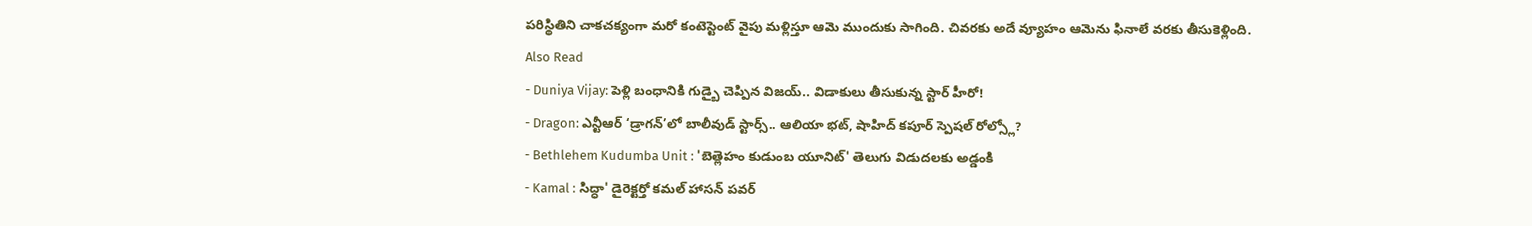పరిస్థితిని చాకచక్యంగా మరో కంటెస్టెంట్ వైపు మళ్లిస్తూ ఆమె ముందుకు సాగింది. చివరకు అదే వ్యూహం ఆమెను ఫినాలే వరకు తీసుకెళ్లింది.
Also Read
- Duniya Vijay: పెళ్లి బంధానికి గుడ్బై చెప్పిన విజయ్.. విడాకులు తీసుకున్న స్టార్ హీరో!
- Dragon: ఎన్టీఆర్ ‘డ్రాగన్’లో బాలీవుడ్ స్టార్స్.. ఆలియా భట్, షాహిద్ కపూర్ స్పెషల్ రోల్స్లో?
- Bethlehem Kudumba Unit : 'బెత్లెహం కుడుంబ యూనిట్' తెలుగు విడుదలకు అడ్డంకి
- Kamal : సిద్ధా' డైరెక్టర్తో కమల్ హాసన్ పవర్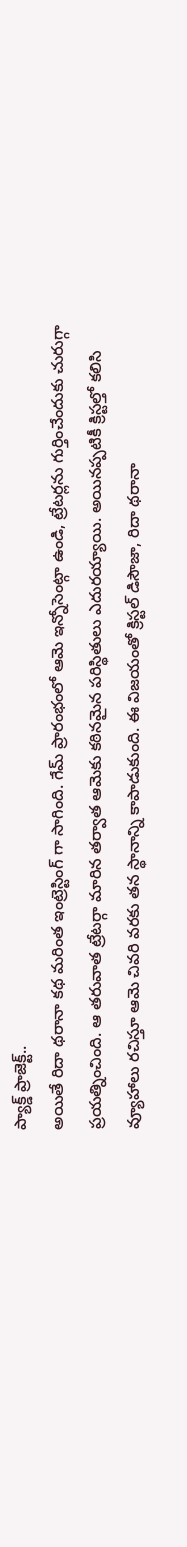ప్యాక్డ్ ప్రాజెక్ట్..
అయితే రిదా థరానా కథ మరింత ఇంట్రెస్టింగ్ గా సాగింది. గేమ్ ప్రారంభంలో ఆమె ఇన్నోసెంట్గా ఉండి, ట్రేటర్లను గుర్తించేందుకు చురుగ్గా ప్రయత్నించింది. ఆ తరువాత ట్రేటర్గా మారిన తర్వాత ఆమెకు కఠినమైన పరిస్థితులు ఎదురయ్యాయి. అయినప్పటికీ క్రిస్టల్తో కలిసి వ్యూహాలు రచిస్తూ ఆమె చివరి వరకు తన స్థానాన్ని కాపాడుకుంది. ఈ విజయంతో క్రిస్టల్ డిసౌజా, రిదా థరానా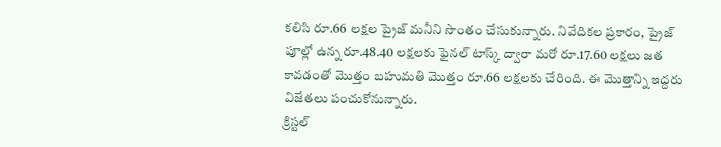కలిసి రూ.66 లక్షల ప్రైజ్ మనీని సొంతం చేసుకున్నారు. నివేదికల ప్రకారం, ప్రైజ్ పూల్లో ఉన్న రూ.48.40 లక్షలకు ఫైనల్ టాస్క్ ద్వారా మరో రూ.17.60 లక్షలు జత కావడంతో మొత్తం బహుమతి మొత్తం రూ.66 లక్షలకు చేరింది. ఈ మొత్తాన్ని ఇద్దరు విజేతలు పంచుకోనున్నారు.
క్రిస్టల్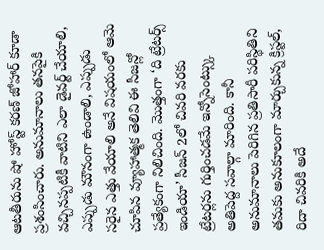ఆటతీరును షో హోస్ట్ కరణ్ జోహార్ కూడా ప్రశంసించారు. అనుమానాలు తనపైకి వచ్చినప్పటికీ వాటిని ఎలా డైవర్ట్ చేయాలి, ఎప్పుడు మౌనంగా ఉండాలి, ఎప్పుడు సరైన ఎత్తు వేయాలి అనే విషయంలో ఆమె చూపిన వ్యూహాత్మక తెలివి ఈ సీజన్లో ప్రత్యేకంగా నిలిచింది. మొత్తంగా ‘ది ట్రేటర్స్ ఇండియా’ సీజన్ 2లో చివరి వరకు ట్రేటర్లను గుర్తించడమే ఇన్నోసెంట్స్కు అతిపెద్ద సవాల్గా మారింది. కానీ అనుమానాలు పెరిగిన ప్రతిసారీ పరిస్థితిని తమకు అనుకూలంగా మార్చుకున్న క్రిస్టల్, రిదా చివరికి అదే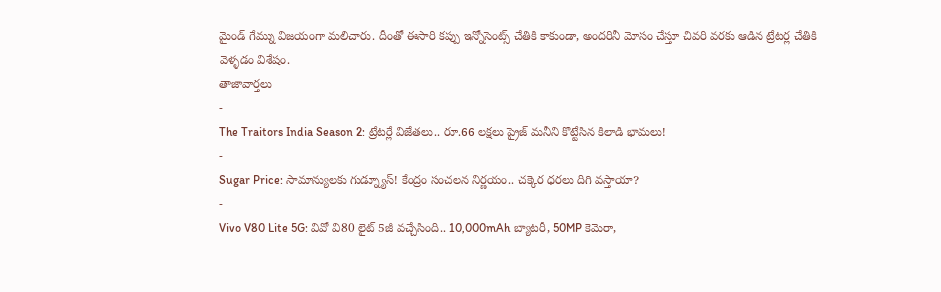మైండ్ గేమ్ను విజయంగా మలిచారు. దీంతో ఈసారి కప్పు ఇన్నోసెంట్స్ చేతికి కాకుండా, అందరినీ మోసం చేస్తూ చివరి వరకు ఆడిన ట్రేటర్ల చేతికి వెళ్ళడం విశేషం.
తాజావార్తలు
-
The Traitors India Season 2: ట్రేటర్లే విజేతలు.. రూ.66 లక్షలు ప్రైజ్ మనీని కొట్టేసిన కిలాడి భామలు!
-
Sugar Price: సామాన్యులకు గుడ్న్యూస్! కేంద్రం సంచలన నిర్ణయం.. చక్కెర ధరలు దిగి వస్తాయా?
-
Vivo V80 Lite 5G: వివో వి80 లైట్ 5జీ వచ్చేసింది.. 10,000mAh బ్యాటరీ, 50MP కెమెరా,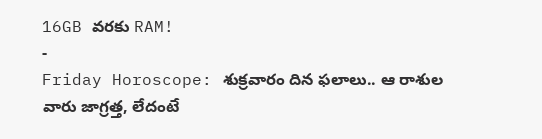16GB వరకు RAM!
-
Friday Horoscope: శుక్రవారం దిన ఫలాలు.. ఆ రాశుల వారు జాగ్రత్త, లేదంటే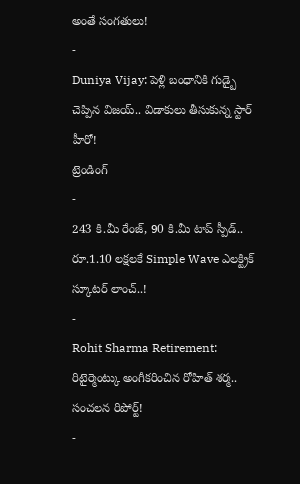అంతే సంగతులు!
-
Duniya Vijay: పెళ్లి బంధానికి గుడ్బై చెప్పిన విజయ్.. విడాకులు తీసుకున్న స్టార్ హీరో!
ట్రెండింగ్
-
243 కి.మీ రేంజ్, 90 కి.మీ టాప్ స్పీడ్.. రూ.1.10 లక్షలకే Simple Wave ఎలక్ట్రిక్ స్కూటర్ లాంచ్..!
-
Rohit Sharma Retirement: రిటైర్మెంట్కు అంగీకరించిన రోహిత్ శర్మ.. సంచలన రిపోర్ట్!
-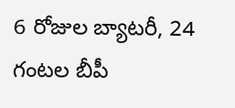6 రోజుల బ్యాటరీ, 24 గంటల బీపీ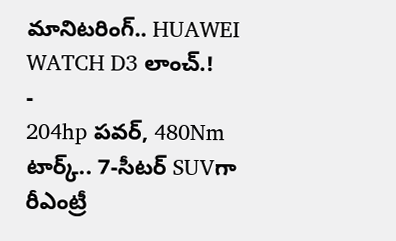మానిటరింగ్.. HUAWEI WATCH D3 లాంచ్.!
-
204hp పవర్, 480Nm టార్క్.. 7-సీటర్ SUVగా రీఎంట్రీ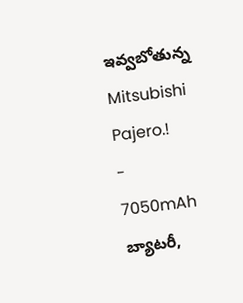ఇవ్వబోతున్న Mitsubishi Pajero.!
-
7050mAh బ్యాటరీ,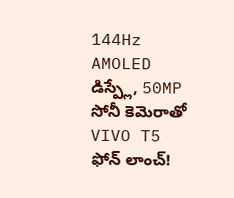144Hz AMOLED డిస్ప్లే, 50MP సోనీ కెమెరాతో VIVO T5 ఫోన్ లాంచ్!